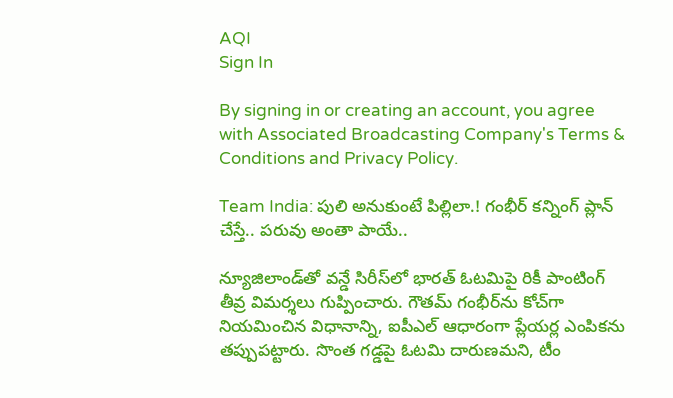AQI
Sign In

By signing in or creating an account, you agree with Associated Broadcasting Company's Terms & Conditions and Privacy Policy.

Team India: పులి అనుకుంటే పిల్లిలా.! గంభీర్ కన్నింగ్ ప్లాన్ చేస్తే.. పరువు అంతా పాయే..

న్యూజిలాండ్‌తో వన్డే సిరీస్‌లో భారత్ ఓటమిపై రికీ పాంటింగ్ తీవ్ర విమర్శలు గుప్పించారు. గౌతమ్ గంభీర్‌ను కోచ్‌గా నియమించిన విధానాన్ని, ఐపీఎల్ ఆధారంగా ప్లేయర్ల ఎంపికను తప్పుపట్టారు. సొంత గడ్డపై ఓటమి దారుణమని, టీం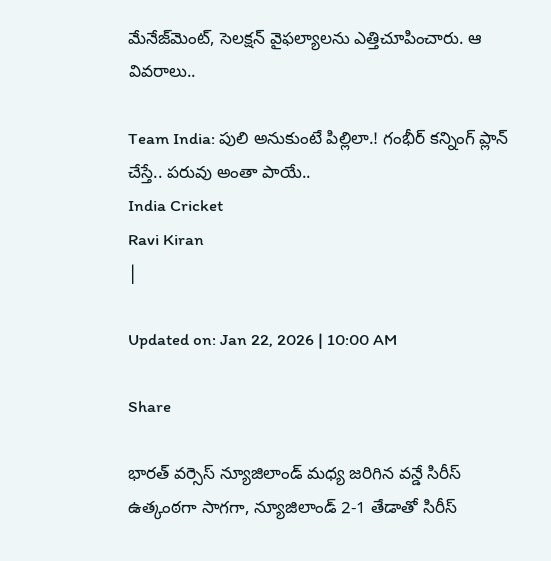మేనేజ్‌మెంట్, సెలక్షన్ వైఫల్యాలను ఎత్తిచూపించారు. ఆ వివరాలు..

Team India: పులి అనుకుంటే పిల్లిలా.! గంభీర్ కన్నింగ్ ప్లాన్ చేస్తే.. పరువు అంతా పాయే..
India Cricket
Ravi Kiran
|

Updated on: Jan 22, 2026 | 10:00 AM

Share

భారత్ వర్సెస్ న్యూజిలాండ్ మధ్య జరిగిన వన్డే సిరీస్ ఉత్కంఠగా సాగగా, న్యూజిలాండ్ 2-1 తేడాతో సిరీస్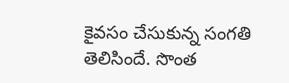కైవసం చేసుకున్న సంగతి తెలిసిందే. సొంత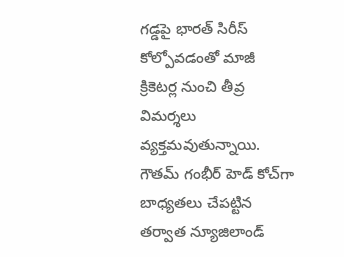గడ్డపై భారత్ సిరీస్ కోల్పోవడంతో మాజీ క్రికెటర్ల నుంచి తీవ్ర విమర్శలు వ్యక్తమవుతున్నాయి. గౌతమ్ గంభీర్ హెడ్ కోచ్‌గా బాధ్యతలు చేపట్టిన తర్వాత న్యూజిలాండ్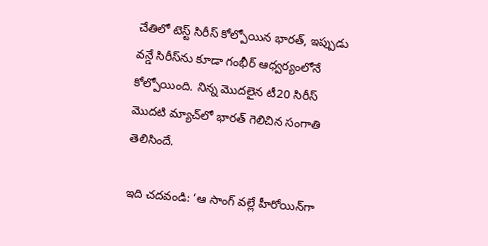చేతిలో టెస్ట్ సిరీస్ కోల్పోయిన భారత్, ఇప్పుడు వన్డే సిరీస్‌ను కూడా గంభీర్ ఆధ్వర్యంలోనే కోల్పోయింది. నిన్న మొదలైన టీ20 సిరీస్ మొదటి మ్యాచ్‌లో భారత్ గెలిచిన సంగాతి తెలిసిందే.

ఇది చదవండి: ‘ఆ సాంగ్ వల్లే హీరోయిన్‌గా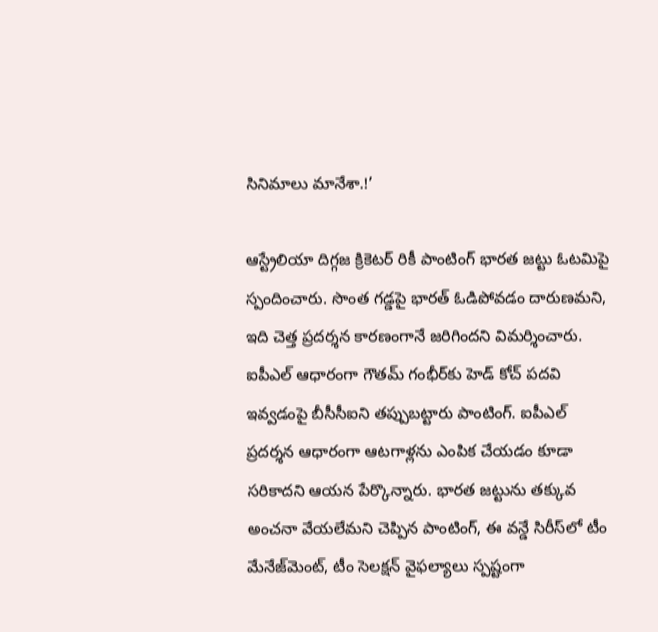సినిమాలు మానేశా.!’

ఆస్ట్రేలియా దిగ్గజ క్రికెటర్ రికీ పాంటింగ్ భారత జట్టు ఓటమిపై స్పందించారు. సొంత గడ్డపై భారత్ ఓడిపోవడం దారుణమని, ఇది చెత్త ప్రదర్శన కారణంగానే జరిగిందని విమర్శించారు. ఐపీఎల్ ఆధారంగా గౌతమ్ గంభీర్‌కు హెడ్ కోచ్ పదవి ఇవ్వడంపై బీసీసీఐని తప్పుబట్టారు పాంటింగ్. ఐపీఎల్ ప్రదర్శన ఆధారంగా ఆటగాళ్లను ఎంపిక చేయడం కూడా సరికాదని ఆయన పేర్కొన్నారు. భారత జట్టును తక్కువ అంచనా వేయలేమని చెప్పిన పాంటింగ్, ఈ వన్డే సిరీస్‌లో టీం మేనేజ్‌మెంట్, టీం సెలక్షన్ వైఫల్యాలు స్పష్టంగా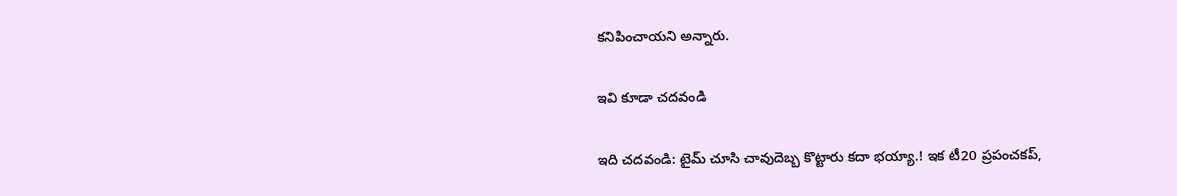కనిపించాయని అన్నారు.

ఇవి కూడా చదవండి

ఇది చదవండి: టైమ్ చూసి చావుదెబ్బ కొట్టారు కదా భయ్యా.! ఇక టీ20 ప్రపంచకప్,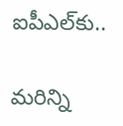ఐపీఎల్‌కు..

మరిన్ని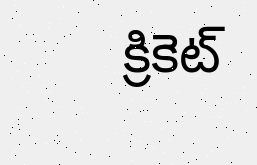క్రికెట్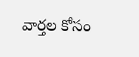వార్తల కోసం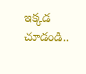ఇక్కడ చూడండి..